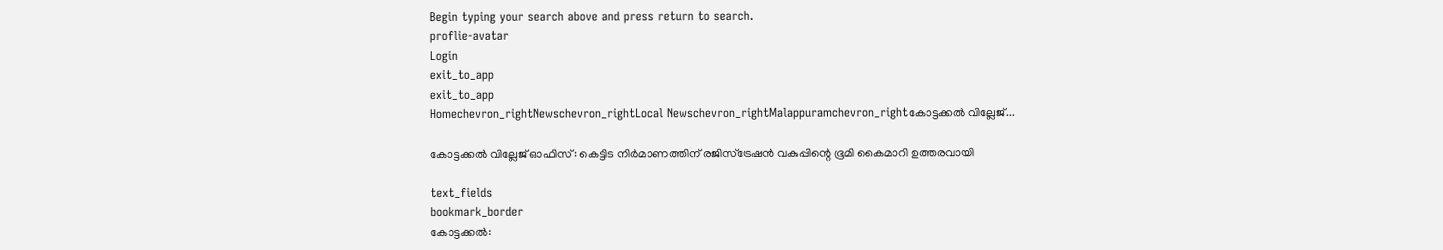Begin typing your search above and press return to search.
proflie-avatar
Login
exit_to_app
exit_to_app
Homechevron_rightNewschevron_rightLocal Newschevron_rightMalappuramchevron_rightകോട്ടക്കൽ വില്ലേജ്...

കോട്ടക്കൽ വില്ലേജ് ഓഫിസ്: കെട്ടിട നിർമാണത്തിന് രജിസ്ട്രേഷൻ വകുപ്പിന്റെ ഭൂമി കൈമാറി ഉത്തരവായി

text_fields
bookmark_border
കോട്ടക്കൽ: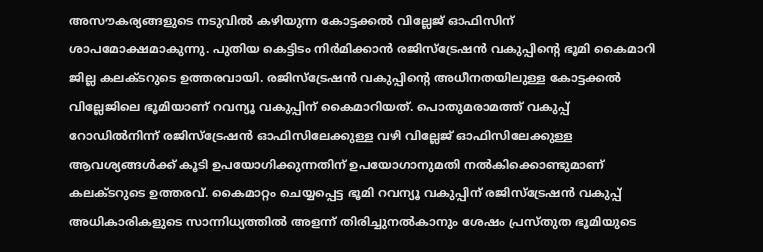അസൗകര്യങ്ങളുടെ നടുവിൽ കഴിയുന്ന കോട്ടക്കൽ വില്ലേജ് ഓഫിസിന് ശാപമോക്ഷമാകുന്നു. പുതിയ കെട്ടിടം നിർമിക്കാൻ രജിസ്ട്രേഷൻ വകുപ്പിന്റെ ഭൂമി കൈമാറി ജില്ല കലക്ടറുടെ ഉത്തരവായി. രജിസ്ട്രേഷൻ വകുപ്പിന്റെ അധീനതയിലുള്ള കോട്ടക്കൽ വില്ലേജിലെ ഭൂമിയാണ് റവന്യൂ വകുപ്പിന് കൈമാറിയത്. പൊതുമരാമത്ത് വകുപ്പ് റോഡിൽനിന്ന് രജിസ്ട്രേഷൻ ഓഫിസിലേക്കുള്ള വഴി വില്ലേജ് ഓഫിസിലേക്കുള്ള ആവശ്യങ്ങൾക്ക് കൂടി ഉപയോഗിക്കുന്നതിന് ഉപയോഗാനുമതി നൽകിക്കൊണ്ടുമാണ് കലക്ടറുടെ ഉത്തരവ്. കൈമാറ്റം ചെയ്യപ്പെട്ട ഭൂമി റവന്യൂ വകുപ്പിന് രജിസ്ട്രേഷൻ വകുപ്പ് അധികാരികളുടെ സാന്നിധ്യത്തിൽ അളന്ന് തിരിച്ചുനൽകാനും ശേഷം പ്രസ്തുത ഭൂമിയുടെ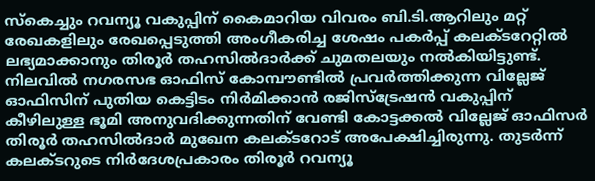സ്കെച്ചും റവന്യൂ വകുപ്പിന് കൈമാറിയ വിവരം ബി.ടി.ആറിലും മറ്റ് രേഖകളിലും രേഖപ്പെടുത്തി അംഗീകരിച്ച ശേഷം പകർപ്പ് കലക്ടറേറ്റിൽ ലഭ്യമാക്കാനും തിരൂർ തഹസിൽദാർക്ക് ചുമതലയും നൽകിയിട്ടുണ്ട്. നിലവിൽ നഗരസഭ ഓഫിസ് കോമ്പൗണ്ടിൽ പ്രവർത്തിക്കുന്ന വില്ലേജ് ഓഫിസിന് പുതിയ കെട്ടിടം നിർമിക്കാൻ രജിസ്ട്രേഷൻ വകുപ്പിന് കീഴിലുള്ള ഭൂമി അനുവദിക്കുന്നതിന് വേണ്ടി കോട്ടക്കൽ വില്ലേജ് ഓഫിസർ തിരൂർ തഹസിൽദാർ മുഖേന കലക്ടറോട് അപേക്ഷിച്ചിരുന്നു. തുടർന്ന് കലക്ടറുടെ നിർദേശപ്രകാരം തിരൂർ റവന്യൂ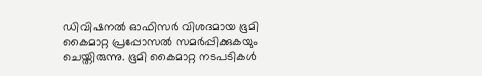ഡിവിഷനൽ ഓഫിസർ വിശദമായ ഭൂമി കൈമാറ്റ പ്രപ്പോസൽ സമർപ്പിക്കുകയും ചെയ്തിരുന്നു. ഭൂമി കൈമാറ്റ നടപടികൾ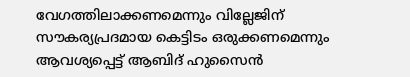വേഗത്തിലാക്കണമെന്നും വില്ലേജിന് സൗകര്യപ്രദമായ കെട്ടിടം ഒരുക്കണമെന്നും ആവശ്യപ്പെട്ട് ആബിദ് ഹുസൈൻ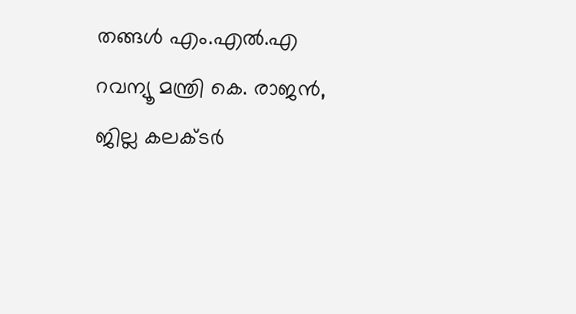തങ്ങൾ എം.എൽ.എ റവന്യൂ മന്ത്രി കെ. രാജൻ, ജില്ല കലക്ടർ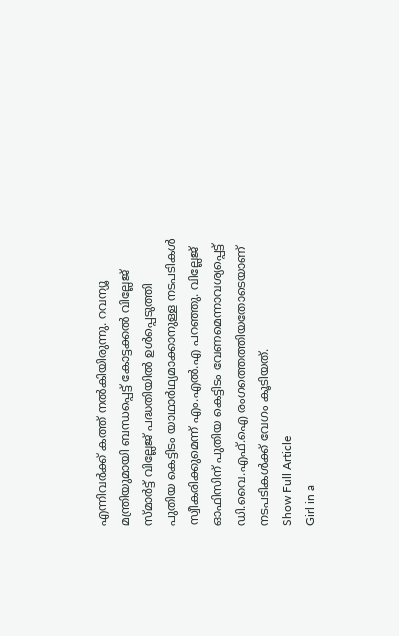എന്നിവർക്ക് കത്ത് നൽകിയിരുന്നു. റവന്യൂ മന്ത്രിയുമായി ബന്ധപ്പെട്ട് കോട്ടക്കൽ വില്ലേജ് സ്മാർട്ട് വില്ലേജ് പദ്ധതിയിൽ ഉൾപ്പെടുത്തി പുതിയ കെട്ടിടം യാഥാർഥ‍്യമാക്കാനുള്ള നടപടികൾ സ്വീകരിക്കുമെന്ന് എം.എൽ.എ പറഞ്ഞു. വില്ലേജ് ഓഫിസിന് പുതിയ കെട്ടിടം വേണമെന്നാവശ്യപ്പെട്ട് ഡി.വൈ.എഫ്.ഐ രംഗത്തെത്തിയതോടെയാണ് നടപടികൾക്ക് വേഗം കൂടിയത്.
Show Full Article
Girl in a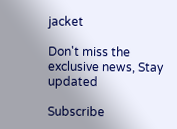jacket

Don't miss the exclusive news, Stay updated

Subscribe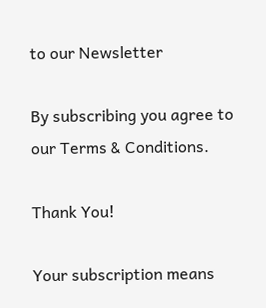to our Newsletter

By subscribing you agree to our Terms & Conditions.

Thank You!

Your subscription means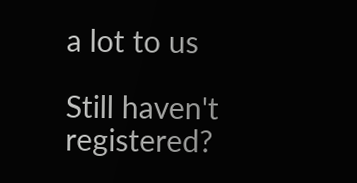a lot to us

Still haven't registered?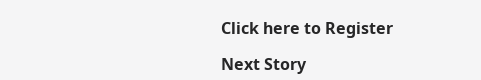Click here to Register

Next Story